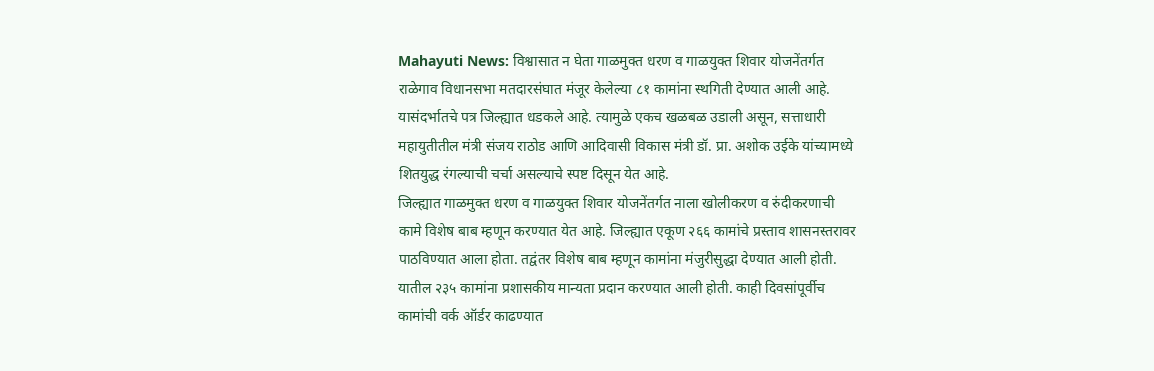Mahayuti News: विश्वासात न घेता गाळमुक्त धरण व गाळयुक्त शिवार योजनेंतर्गत राळेगाव विधानसभा मतदारसंघात मंजूर केलेल्या ८१ कामांना स्थगिती देण्यात आली आहे. यासंदर्भातचे पत्र जिल्ह्यात धडकले आहे. त्यामुळे एकच खळबळ उडाली असून, सत्ताधारी महायुतीतील मंत्री संजय राठोड आणि आदिवासी विकास मंत्री डॉ. प्रा. अशोक उईके यांच्यामध्ये शितयुद्ध रंगल्याची चर्चा असल्याचे स्पष्ट दिसून येत आहे.
जिल्ह्यात गाळमुक्त धरण व गाळयुक्त शिवार योजनेंतर्गत नाला खोलीकरण व रुंदीकरणाची कामे विशेष बाब म्हणून करण्यात येत आहे. जिल्ह्यात एकूण २६६ कामांचे प्रस्ताव शासनस्तरावर पाठविण्यात आला होता. तद्वंतर विशेष बाब म्हणून कामांना मंजुरीसुद्धा देण्यात आली होती. यातील २३५ कामांना प्रशासकीय मान्यता प्रदान करण्यात आली होती. काही दिवसांपूर्वीच कामांची वर्क ऑर्डर काढण्यात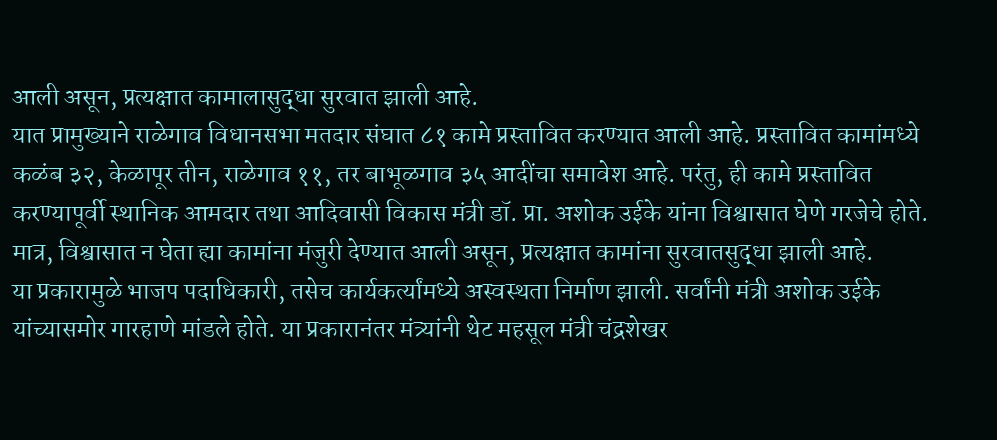आली असून, प्रत्यक्षात कामालासुद्धा सुरवात झाली आहे.
यात प्रामुख्याने राळेगाव विधानसभा मतदार संघात ८१ कामे प्रस्तावित करण्यात आली आहे. प्रस्तावित कामांमध्ये कळंब ३२, केळापूर तीन, राळेगाव ११, तर बाभूळगाव ३५ आदींचा समावेश आहे. परंतु, ही कामे प्रस्तावित करण्यापूर्वी स्थानिक आमदार तथा आदिवासी विकास मंत्री डॉ. प्रा. अशोक उईके यांना विश्वासात घेणे गरजेचे होते. मात्र, विश्वासात न घेता ह्या कामांना मंजुरी देण्यात आली असून, प्रत्यक्षात कामांना सुरवातसुद्धा झाली आहे.
या प्रकारामुळे भाजप पदाधिकारी, तसेच कार्यकर्त्यांमध्ये अस्वस्थता निर्माण झाली. सर्वांनी मंत्री अशोक उईके यांच्यासमोर गारहाणे मांडले होते. या प्रकारानंतर मंत्र्यांनी थेट महसूल मंत्री चंद्रशेखर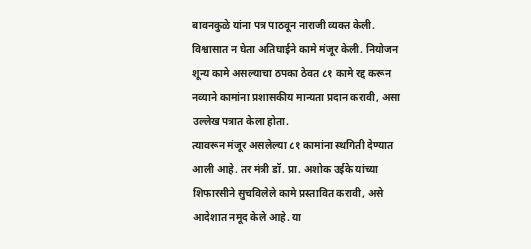बावनकुळे यांना पत्र पाठवून नाराजी व्यक्त केली. विश्वासात न घेता अतिघाईने कामे मंजूर केली. नियोजन शून्य कामे असल्याचा ठपका ठेवत ८१ कामे रद्द करून नव्याने कामांना प्रशासकीय मान्यता प्रदान करावी, असा उल्लेख पत्रात केला होता.
त्यावरून मंजूर असलेल्या ८१ कामांना स्थगिती देण्यात आली आहे. तर मंत्री डॉ. प्रा. अशोक उईके यांच्या शिफारसीने सुचविलेले कामे प्रस्तावित करावी, असे आदेशात नमूद केले आहे. या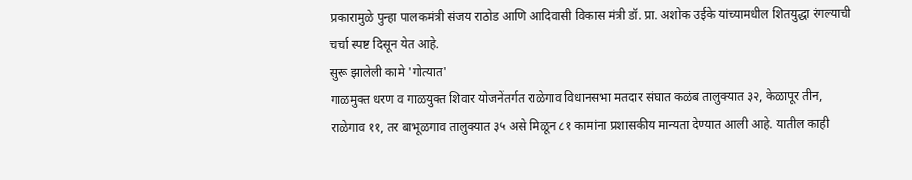प्रकारामुळे पुन्हा पालकमंत्री संजय राठोड आणि आदिवासी विकास मंत्री डॉ. प्रा. अशोक उईके यांच्यामधील शितयुद्धा रंगल्याची चर्चा स्पष्ट दिसून येत आहे.
सुरू झालेली कामे 'गोत्यात'
गाळमुक्त धरण व गाळयुक्त शिवार योजनेंतर्गत राळेगाव विधानसभा मतदार संघात कळंब तालुक्यात ३२, केळापूर तीन, राळेगाव ११, तर बाभूळगाव तालुक्यात ३५ असे मिळून ८१ कामांना प्रशासकीय मान्यता देण्यात आली आहे. यातील काही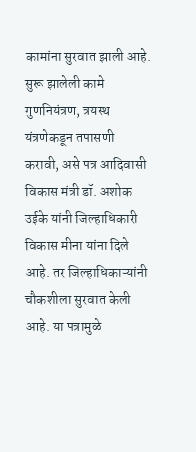कामांना सुरवात झाली आहे. सुरू झालेली कामे गुणनियंत्रण, त्रयस्थ यंत्रणेकडून तपासणी करावी, असे पत्र आदिवासी विकास मंत्री डॉ. अशोक उईके यांनी जिल्हाधिकारी विकास मीना यांना दिले आहे. तर जिल्हाधिकाऱ्यांनी चौकशीला सुरवात केली आहे. या पत्रामुळे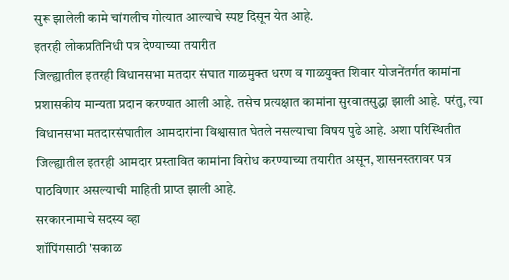सुरू झालेली कामे चांगलीच गोत्यात आल्याचे स्पष्ट दिसून येत आहे.
इतरही लोकप्रतिनिधी पत्र देण्याच्या तयारीत
जिल्ह्यातील इतरही विधानसभा मतदार संघात गाळमुक्त धरण व गाळयुक्त शिवार योजनेंतर्गत कामांना प्रशासकीय मान्यता प्रदान करण्यात आली आहे. तसेच प्रत्यक्षात कामांना सुरवातसुद्धा झाली आहे. परंतु, त्या विधानसभा मतदारसंघातील आमदारांना विश्वासात घेतले नसल्याचा विषय पुढे आहे. अशा परिस्थितीत जिल्ह्यातील इतरही आमदार प्रस्तावित कामांना विरोध करण्याच्या तयारीत असून, शासनस्तरावर पत्र पाठविणार असल्याची माहिती प्राप्त झाली आहे.
सरकारनामाचे सदस्य व्हा
शॉपिंगसाठी 'सकाळ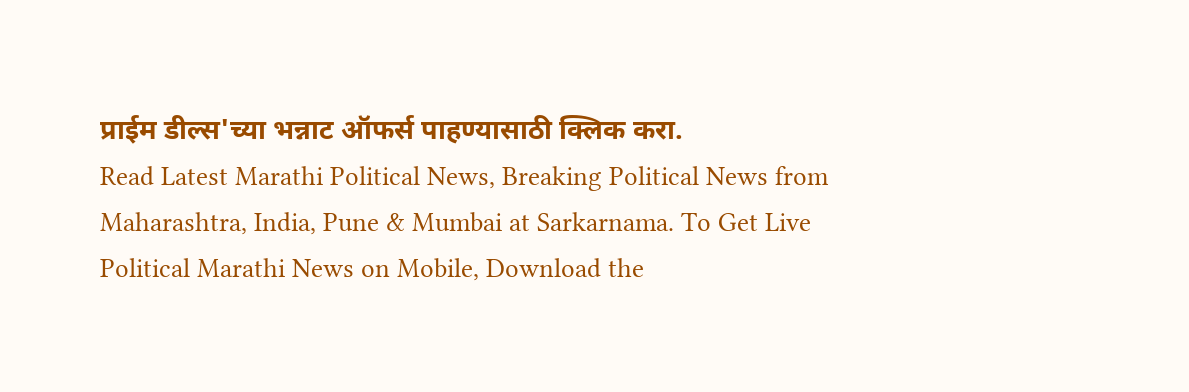प्राईम डील्स'च्या भन्नाट ऑफर्स पाहण्यासाठी क्लिक करा.
Read Latest Marathi Political News, Breaking Political News from Maharashtra, India, Pune & Mumbai at Sarkarnama. To Get Live Political Marathi News on Mobile, Download the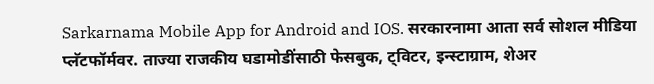Sarkarnama Mobile App for Android and IOS. सरकारनामा आता सर्व सोशल मीडिया प्लॅटफॉर्मवर. ताज्या राजकीय घडामोडींसाठी फेसबुक, ट्विटर, इन्स्टाग्राम, शेअर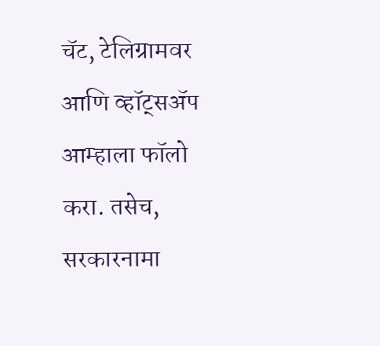चॅट, टेलिग्रामवर आणि व्हॉट्सॲप आम्हाला फॉलो करा. तसेच, सरकारनामा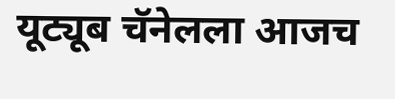यूट्यूब चॅनेलला आजच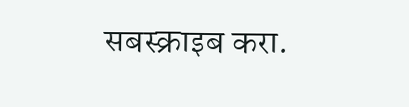सबस्क्राइब करा.